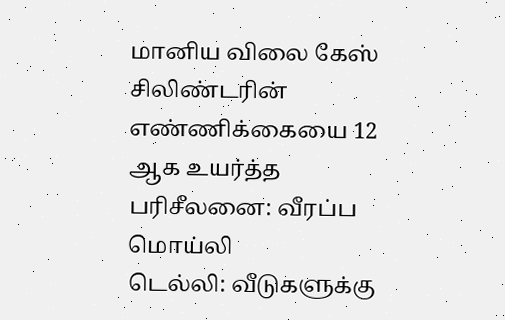மானிய விலை கேஸ் சிலிண்டரின் எண்ணிக்கையை 12 ஆக உயர்த்த பரிசீலனை: வீரப்ப மொய்லி
டெல்லி: வீடுகளுக்கு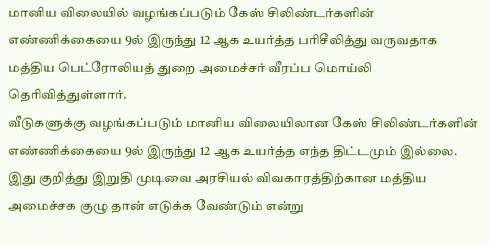மானிய விலையில் வழங்கப்படும் கேஸ் சிலிண்டர்களின் எண்ணிக்கையை 9ல் இருந்து 12 ஆக உயர்த்த பரிசீலித்து வருவதாக மத்திய பெட்ரோலியத் துறை அமைச்சர் வீரப்ப மொய்லி தெரிவித்துள்ளார்.
வீடுகளுக்கு வழங்கப்படும் மானிய விலையிலான கேஸ் சிலிண்டர்களின் எண்ணிக்கையை 9ல் இருந்து 12 ஆக உயர்த்த எந்த திட்டமும் இல்லை. இது குறித்து இறுதி முடிவை அரசியல் விவகாரத்திற்கான மத்திய அமைச்சக குழு தான் எடுக்க வேண்டும் என்று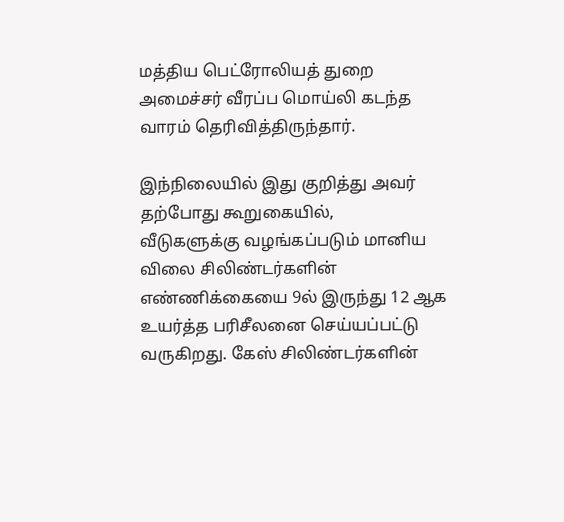மத்திய பெட்ரோலியத் துறை அமைச்சர் வீரப்ப மொய்லி கடந்த வாரம் தெரிவித்திருந்தார்.

இந்நிலையில் இது குறித்து அவர் தற்போது கூறுகையில்,
வீடுகளுக்கு வழங்கப்படும் மானிய விலை சிலிண்டர்களின் எண்ணிக்கையை 9ல் இருந்து 12 ஆக உயர்த்த பரிசீலனை செய்யப்பட்டு வருகிறது. கேஸ் சிலிண்டர்களின்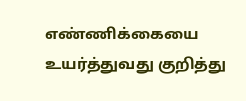எண்ணிக்கையை உயர்த்துவது குறித்து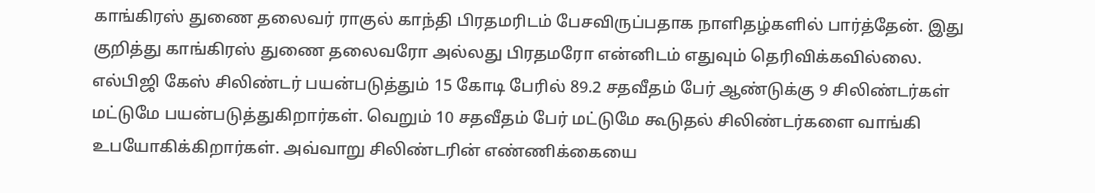காங்கிரஸ் துணை தலைவர் ராகுல் காந்தி பிரதமரிடம் பேசவிருப்பதாக நாளிதழ்களில் பார்த்தேன். இது குறித்து காங்கிரஸ் துணை தலைவரோ அல்லது பிரதமரோ என்னிடம் எதுவும் தெரிவிக்கவில்லை.
எல்பிஜி கேஸ் சிலிண்டர் பயன்படுத்தும் 15 கோடி பேரில் 89.2 சதவீதம் பேர் ஆண்டுக்கு 9 சிலிண்டர்கள் மட்டுமே பயன்படுத்துகிறார்கள். வெறும் 10 சதவீதம் பேர் மட்டுமே கூடுதல் சிலிண்டர்களை வாங்கி உபயோகிக்கிறார்கள். அவ்வாறு சிலிண்டரின் எண்ணிக்கையை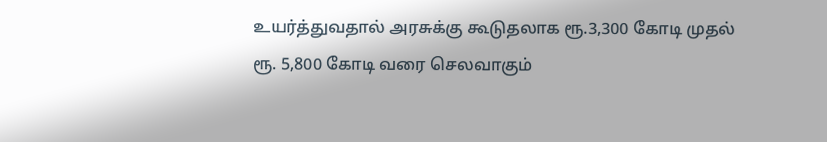உயர்த்துவதால் அரசுக்கு கூடுதலாக ரூ.3,300 கோடி முதல் ரூ. 5,800 கோடி வரை செலவாகும்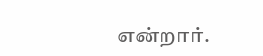என்றார்.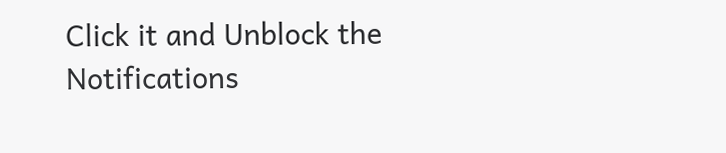Click it and Unblock the Notifications